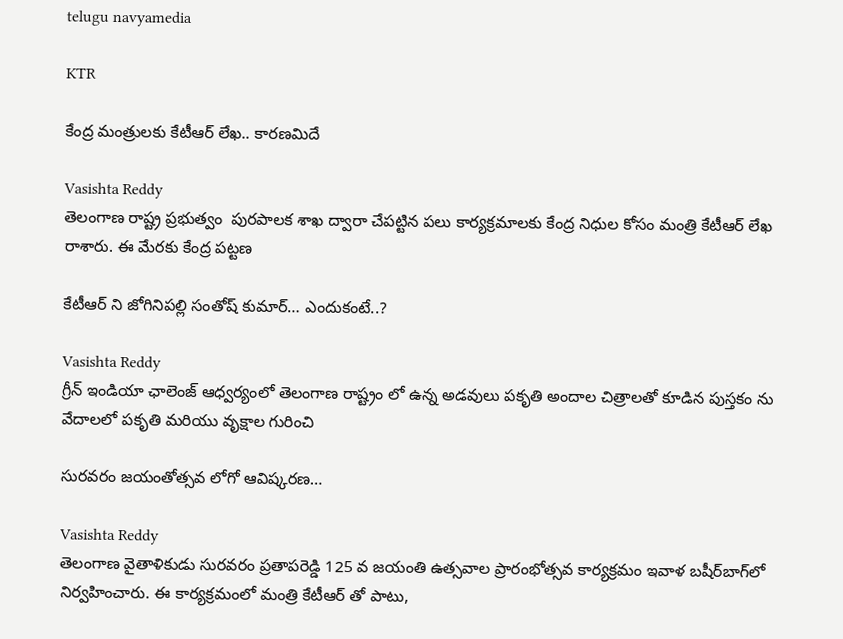telugu navyamedia

KTR

కేంద్ర మంత్రులకు కేటీఆర్‌ లేఖ.. కారణమిదే

Vasishta Reddy
తెలంగాణ రాష్ట్ర ప్రభుత్వం  పురపాలక శాఖ ద్వారా చేపట్టిన పలు కార్యక్రమాలకు కేంద్ర నిధుల కోసం మంత్రి కేటీఆర్ లేఖ రాశారు. ఈ మేరకు కేంద్ర పట్టణ

కేటీఆర్ ని జోగినిపల్లి సంతోష్ కుమార్… ఎందుకంటే..?

Vasishta Reddy
గ్రీన్ ఇండియా ఛాలెంజ్ ఆధ్వర్యంలో తెలంగాణ రాష్ట్రం లో ఉన్న అడవులు పకృతి అందాల చిత్రాలతో కూడిన పుస్తకం ను వేదాలలో పకృతి మరియు వృక్షాల గురించి

సురవరం జయంతోత్సవ లోగో ఆవిష్కరణ…

Vasishta Reddy
తెలంగాణ వైతాళికుడు సురవరం ప్రతాపరెడ్డి 125 వ జయంతి ఉత్సవాల ప్రారంభోత్సవ కార్యక్రమం ఇవాళ బషీర్‌బాగ్‌లో నిర్వహించారు. ఈ కార్యక్రమంలో మంత్రి కేటీఆర్ తో పాటు,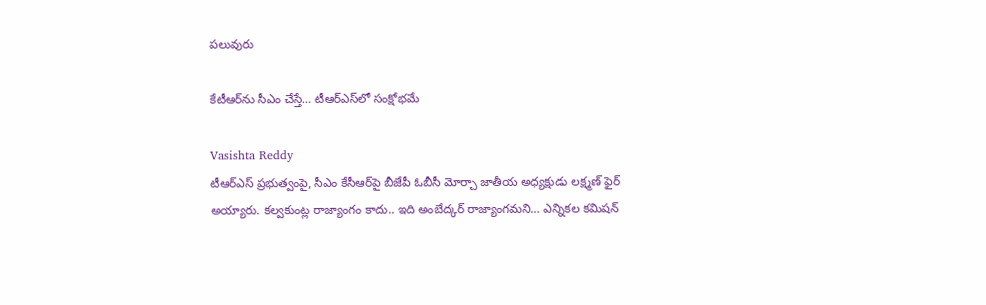పలువురు

కేటీఆర్‌ను సీఎం చేస్తే… టీఆర్‌ఎస్‌లో సంక్షోభమే

Vasishta Reddy
టీఆర్‌ఎస్‌ ప్రభుత్వంపై, సీఎం కేసీఆర్‌పై బీజేపీ ఓబీసీ మోర్చా జాతీయ అధ్యక్షుడు లక్ష్మణ్ ఫైర్‌ అయ్యారు. కల్వకుంట్ల రాజ్యాంగం కాదు.. ఇది అంబేద్కర్ రాజ్యాంగమని… ఎన్నికల కమిషన్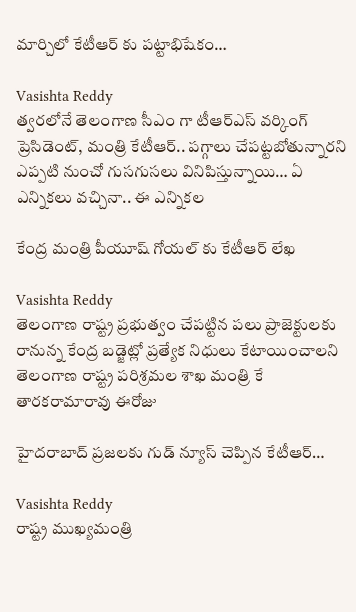మార్చిలో కేటీఆర్‌ కు పట్టాభిషేకం…

Vasishta Reddy
త్వరలోనే తెలంగాణ సీఎం గా టీఆర్ఎస్ వర్కింగ్ ప్రెసిడెంట్, మంత్రి కేటీఆర్.. పగ్గాలు చేపట్టబోతున్నారని ఎప్పటి నుంచో గుసగుసలు వినిపిస్తున్నాయి… ఏ ఎన్నికలు వచ్చినా.. ఈ ఎన్నికల

కేంద్ర మంత్రి పీయూష్ గోయల్ కు కేటీఆర్ లేఖ

Vasishta Reddy
తెలంగాణ రాష్ట్ర ప్రభుత్వం చేపట్టిన పలు ప్రాజెక్టులకు రానున్న కేంద్ర బడ్జెట్లో ప్రత్యేక నిధులు కేటాయించాలని తెలంగాణ రాష్ట్ర పరిశ్రమల శాఖ మంత్రి కే తారకరామారావు ఈరోజు

హైదరాబాద్‌ ప్రజలకు గుడ్ న్యూస్‌ చెప్పిన కేటీఆర్‌…

Vasishta Reddy
రాష్ట్ర ముఖ్యమంత్రి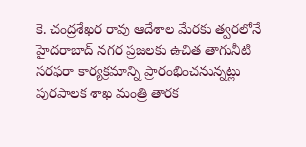కె. చంద్రశేఖర రావు ఆదేశాల మేరకు త్వరలోనే హైదరాబాద్ నగర ప్రజలకు ఉచిత తాగునీటి సరఫరా కార్యక్రమాన్ని ప్రారంభించనున్నట్లు పురపాలక శాఖ మంత్రి తారక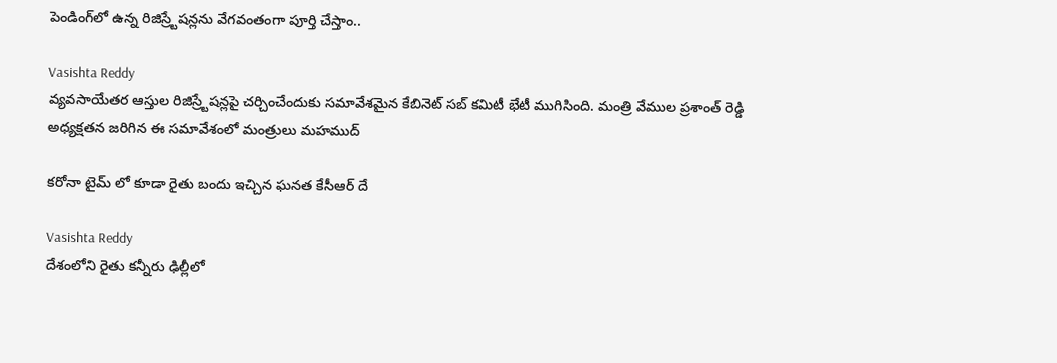పెండింగ్‌లో ఉన్న రిజిస్ర్టేషన్లను వేగవంతంగా పూర్తి చేస్తాం..

Vasishta Reddy
వ్యవసాయేతర ఆస్తుల రిజిస్ర్టేషన్లపై చర్చించేందుకు సమావేశమైన కేబినెట్ సబ్ కమిటీ భేటీ ముగిసింది. మంత్రి వేముల ప్రశాంత్ రెడ్డి అధ్యక్షతన జరిగిన ఈ సమావేశంలో మంత్రులు మహముద్

కరోనా టైమ్ లో కూడా రైతు బందు ఇచ్చిన ఘనత కేసీఆర్ దే

Vasishta Reddy
దేశంలోని రైతు కన్నీరు ఢిల్లీలో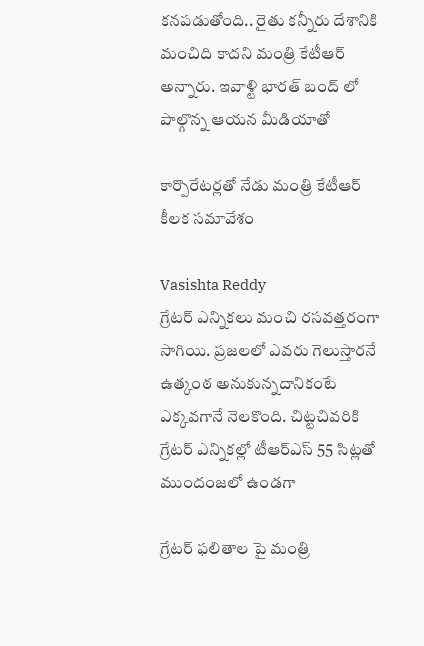కనపడుతోంది.. రైతు కన్నీరు దేశానికి మంచిది కాదని మంత్రి కేటీఆర్ అన్నారు. ఇవాళ్టి భారత్‌ బంద్‌ లో పాల్గొన్న ఆయన మీడియాతో

కార్పొరేటర్లతో నేడు మంత్రి కేటీఆర్‌ కీలక సమావేశం

Vasishta Reddy
గ్రేటర్ ఎన్నికలు మంచి రసవత్తరంగా సాగియి. ప్రజలలో ఎవరు గెలుస్తారనే ఉత్కంఠ అనుకున్నదానికంటే ఎక్కవగానే నెలకొంది. చిట్టచివరికి గ్రేటర్ ఎన్నికల్లో టీఆర్ఎస్ 55 సిట్లతో ముందంజలో ఉండగా

గ్రేటర్ ఫలితాల పై మ‌ంత్రి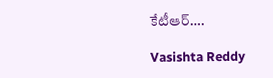కేటీఆర్….

Vasishta Reddy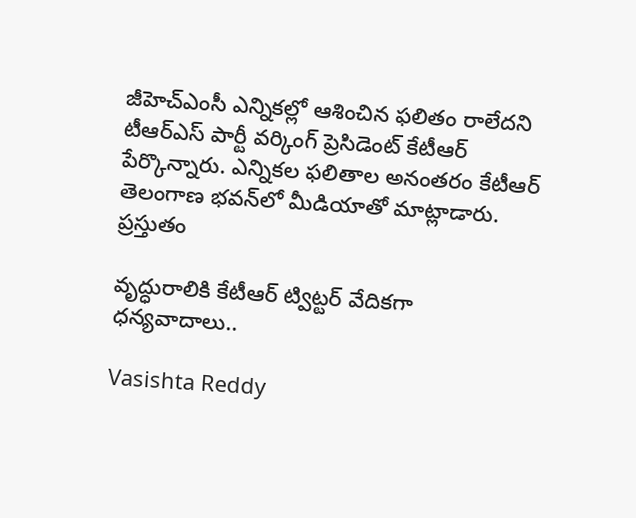జీహెచ్‌ఎంసీ ఎన్నిక‌ల్లో ఆశించిన ఫ‌లితం రాలేద‌ని టీఆర్ఎస్ పార్టీ వ‌ర్కింగ్ ప్రెసిడెంట్ కేటీఆర్ పేర్కొన్నారు. ఎన్నిక‌ల ఫ‌లితాల అనంత‌రం కేటీఆర్ తెలంగాణ భ‌వ‌న్‌లో మీడియాతో మాట్లాడారు. ప్ర‌స్తుతం

వృద్ధురాలికి కేటీఆర్‌ ట్విట్టర్‌ వేదికగా ధన్యవాదాలు..

Vasishta Reddy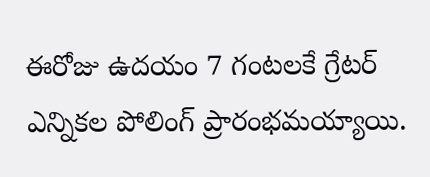ఈరోజు ఉదయం 7 గంటలకే గ్రేటర్ ఎన్నికల పోలింగ్ ప్రారంభమయ్యాయి.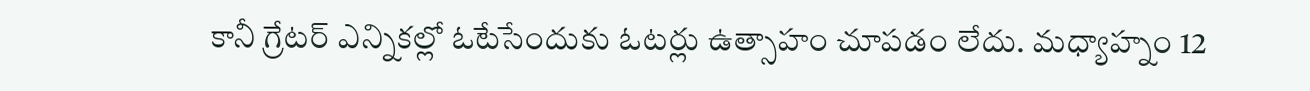కానీ గ్రేటర్‌ ఎన్నికల్లో ఓటేసేందుకు ఓటర్లు ఉత్సాహం చూపడం లేదు. మధ్యాహ్నం 12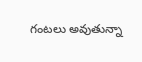గంటలు అవుతున్నా